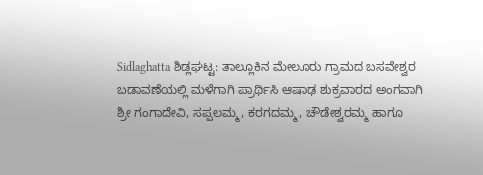Sidlaghatta ಶಿಡ್ಲಘಟ್ಟ: ತಾಲ್ಲೂಕಿನ ಮೇಲೂರು ಗ್ರಾಮದ ಬಸವೇಶ್ವರ ಬಡಾವಣೆಯಲ್ಲಿ ಮಳೆಗಾಗಿ ಪ್ರಾರ್ಥಿಸಿ ಆಷಾಢ ಶುಕ್ರವಾರದ ಅಂಗವಾಗಿ ಶ್ರೀ ಗಂಗಾದೇವಿ, ಸಪ್ಪಲಮ್ಮ, ಕರಗದಮ್ಮ, ಚೌಡೇಶ್ವರಮ್ಮ ಹಾಗೂ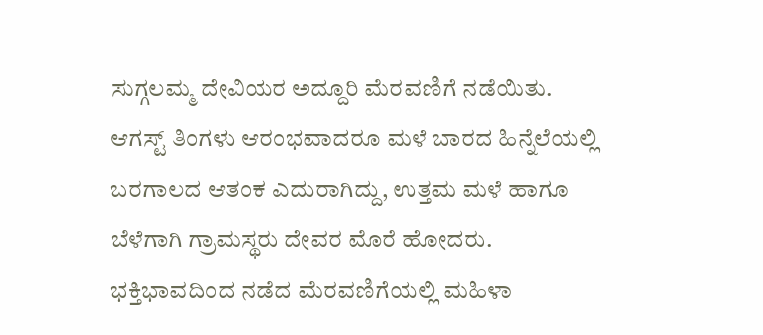ಸುಗ್ಗಲಮ್ಮ ದೇವಿಯರ ಅದ್ದೂರಿ ಮೆರವಣಿಗೆ ನಡೆಯಿತು.
ಆಗಸ್ಟ್ ತಿಂಗಳು ಆರಂಭವಾದರೂ ಮಳೆ ಬಾರದ ಹಿನ್ನೆಲೆಯಲ್ಲಿ ಬರಗಾಲದ ಆತಂಕ ಎದುರಾಗಿದ್ದು, ಉತ್ತಮ ಮಳೆ ಹಾಗೂ ಬೆಳೆಗಾಗಿ ಗ್ರಾಮಸ್ಥರು ದೇವರ ಮೊರೆ ಹೋದರು. ಭಕ್ತಿಭಾವದಿಂದ ನಡೆದ ಮೆರವಣಿಗೆಯಲ್ಲಿ ಮಹಿಳಾ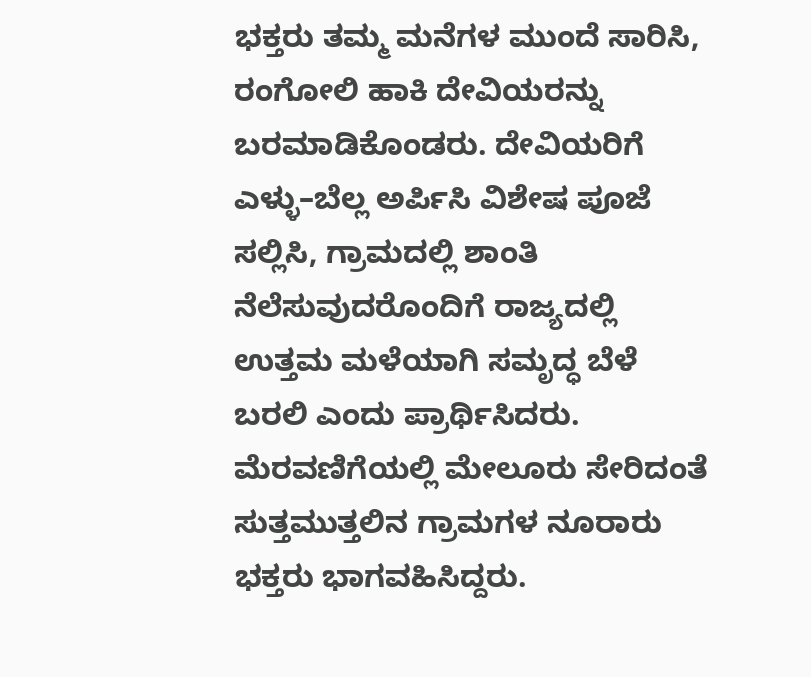ಭಕ್ತರು ತಮ್ಮ ಮನೆಗಳ ಮುಂದೆ ಸಾರಿಸಿ, ರಂಗೋಲಿ ಹಾಕಿ ದೇವಿಯರನ್ನು ಬರಮಾಡಿಕೊಂಡರು. ದೇವಿಯರಿಗೆ ಎಳ್ಳು–ಬೆಲ್ಲ ಅರ್ಪಿಸಿ ವಿಶೇಷ ಪೂಜೆ ಸಲ್ಲಿಸಿ, ಗ್ರಾಮದಲ್ಲಿ ಶಾಂತಿ ನೆಲೆಸುವುದರೊಂದಿಗೆ ರಾಜ್ಯದಲ್ಲಿ ಉತ್ತಮ ಮಳೆಯಾಗಿ ಸಮೃದ್ಧ ಬೆಳೆ ಬರಲಿ ಎಂದು ಪ್ರಾರ್ಥಿಸಿದರು.
ಮೆರವಣಿಗೆಯಲ್ಲಿ ಮೇಲೂರು ಸೇರಿದಂತೆ ಸುತ್ತಮುತ್ತಲಿನ ಗ್ರಾಮಗಳ ನೂರಾರು ಭಕ್ತರು ಭಾಗವಹಿಸಿದ್ದರು.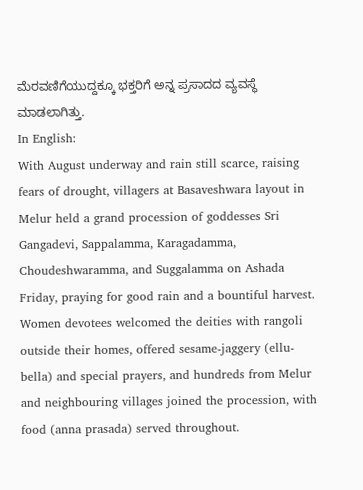ಮೆರವಣಿಗೆಯುದ್ದಕ್ಕೂ ಭಕ್ತರಿಗೆ ಅನ್ನ ಪ್ರಸಾದದ ವ್ಯವಸ್ಥೆ ಮಾಡಲಾಗಿತ್ತು.
In English:
With August underway and rain still scarce, raising fears of drought, villagers at Basaveshwara layout in Melur held a grand procession of goddesses Sri Gangadevi, Sappalamma, Karagadamma, Choudeshwaramma, and Suggalamma on Ashada Friday, praying for good rain and a bountiful harvest. Women devotees welcomed the deities with rangoli outside their homes, offered sesame-jaggery (ellu-bella) and special prayers, and hundreds from Melur and neighbouring villages joined the procession, with food (anna prasada) served throughout.